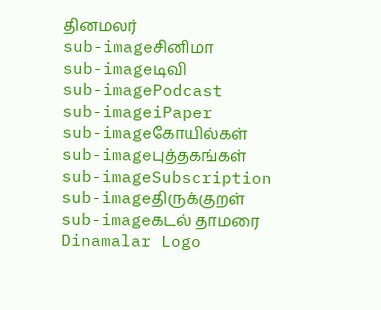தினமலர்
sub-imageசினிமா
sub-imageடிவி
sub-imagePodcast
sub-imageiPaper
sub-imageகோயில்கள்
sub-imageபுத்தகங்கள்
sub-imageSubscription
sub-imageதிருக்குறள்
sub-imageகடல் தாமரை
Dinamalar Logo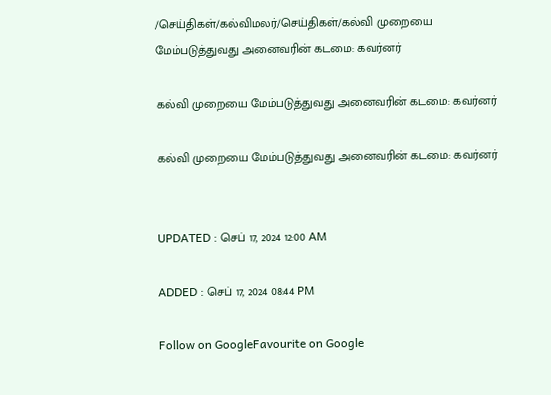/செய்திகள்/கல்விமலர்/செய்திகள்/கல்வி முறையை மேம்படுத்துவது அனைவரின் கடமை: கவர்னர்

கல்வி முறையை மேம்படுத்துவது அனைவரின் கடமை: கவர்னர்

கல்வி முறையை மேம்படுத்துவது அனைவரின் கடமை: கவர்னர்


UPDATED : செப் 17, 2024 12:00 AM

ADDED : செப் 17, 2024 08:44 PM

Follow on GoogleFavourite on Google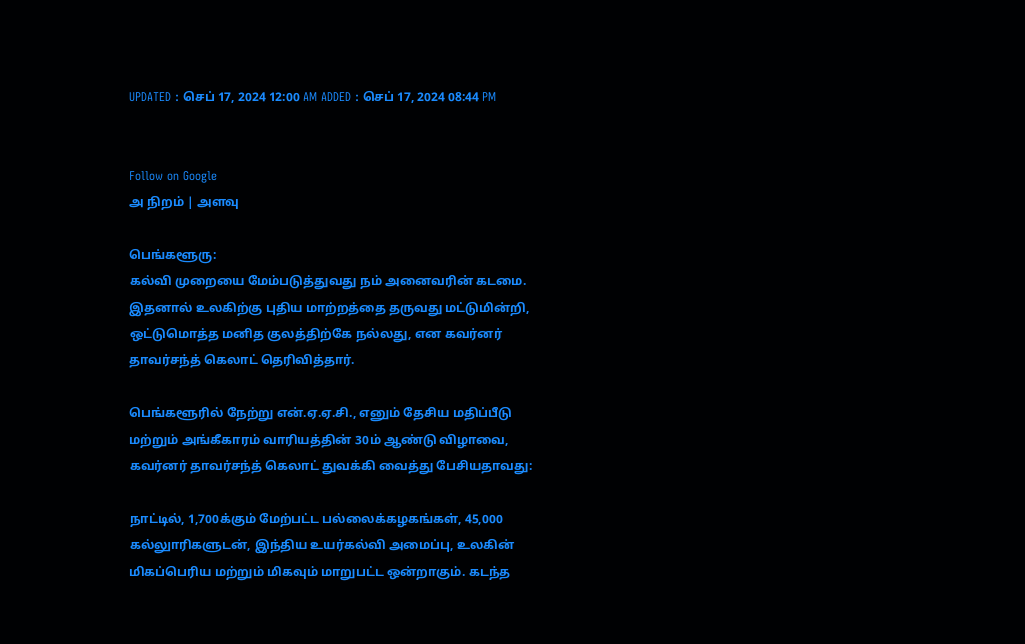UPDATED : செப் 17, 2024 12:00 AM ADDED : செப் 17, 2024 08:44 PM


Follow on Google
அ நிறம் | அளவு

பெங்களூரு:
கல்வி முறையை மேம்படுத்துவது நம் அனைவரின் கடமை. இதனால் உலகிற்கு புதிய மாற்றத்தை தருவது மட்டுமின்றி, ஒட்டுமொத்த மனித குலத்திற்கே நல்லது, என கவர்னர் தாவர்சந்த் கெலாட் தெரிவித்தார்.

பெங்களூரில் நேற்று என்.ஏ.ஏ.சி., எனும் தேசிய மதிப்பீடு மற்றும் அங்கீகாரம் வாரியத்தின் 30ம் ஆண்டு விழாவை, கவர்னர் தாவர்சந்த் கெலாட் துவக்கி வைத்து பேசியதாவது:

நாட்டில், 1,700க்கும் மேற்பட்ட பல்லைக்கழகங்கள், 45,000 கல்லுாரிகளுடன், இந்திய உயர்கல்வி அமைப்பு, உலகின் மிகப்பெரிய மற்றும் மிகவும் மாறுபட்ட ஒன்றாகும். கடந்த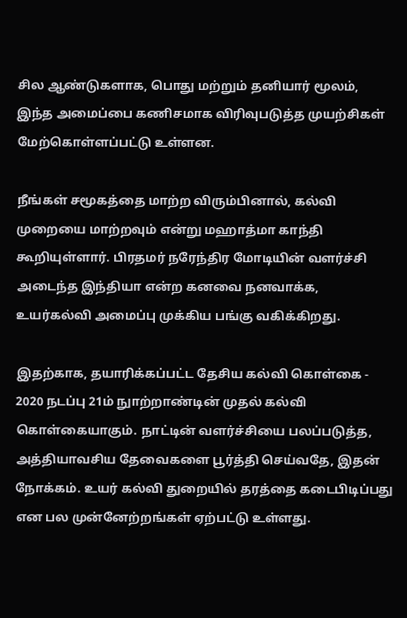சில ஆண்டுகளாக, பொது மற்றும் தனியார் மூலம், இந்த அமைப்பை கணிசமாக விரிவுபடுத்த முயற்சிகள் மேற்கொள்ளப்பட்டு உள்ளன.

நீங்கள் சமூகத்தை மாற்ற விரும்பினால், கல்வி முறையை மாற்றவும் என்று மஹாத்மா காந்தி கூறியுள்ளார். பிரதமர் நரேந்திர மோடியின் வளர்ச்சி அடைந்த இந்தியா என்ற கனவை நனவாக்க, உயர்கல்வி அமைப்பு முக்கிய பங்கு வகிக்கிறது.

இதற்காக, தயாரிக்கப்பட்ட தேசிய கல்வி கொள்கை - 2020 நடப்பு 21ம் நுாற்றாண்டின் முதல் கல்வி கொள்கையாகும். நாட்டின் வளர்ச்சியை பலப்படுத்த, அத்தியாவசிய தேவைகளை பூர்த்தி செய்வதே, இதன் நோக்கம். உயர் கல்வி துறையில் தரத்தை கடைபிடிப்பது என பல முன்னேற்றங்கள் ஏற்பட்டு உள்ளது.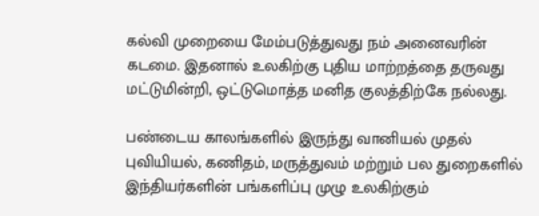கல்வி முறையை மேம்படுத்துவது நம் அனைவரின் கடமை. இதனால் உலகிற்கு புதிய மாற்றத்தை தருவது மட்டுமின்றி, ஒட்டுமொத்த மனித குலத்திற்கே நல்லது.

பண்டைய காலங்களில் இருந்து வானியல் முதல் புவியியல், கணிதம், மருத்துவம் மற்றும் பல துறைகளில் இந்தியர்களின் பங்களிப்பு முழு உலகிற்கும்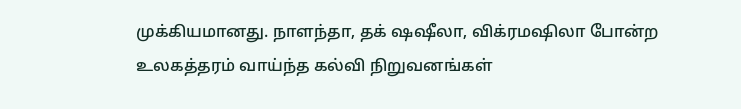முக்கியமானது. நாளந்தா, தக் ஷஷீலா, விக்ரமஷிலா போன்ற உலகத்தரம் வாய்ந்த கல்வி நிறுவனங்கள்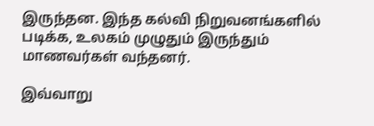இருந்தன. இந்த கல்வி நிறுவனங்களில் படிக்க, உலகம் முழுதும் இருந்தும் மாணவர்கள் வந்தனர்.

இவ்வாறு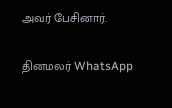அவர் பேசினார்.

தினமலர் WhatsApp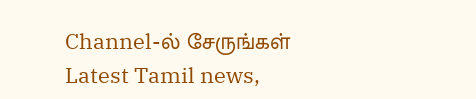Channel-ல் சேருங்கள்
Latest Tamil news,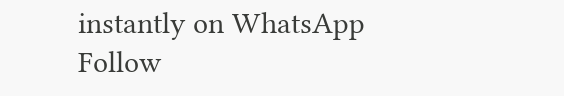instantly on WhatsApp
Follow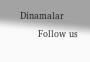Dinamalar
      Follow us